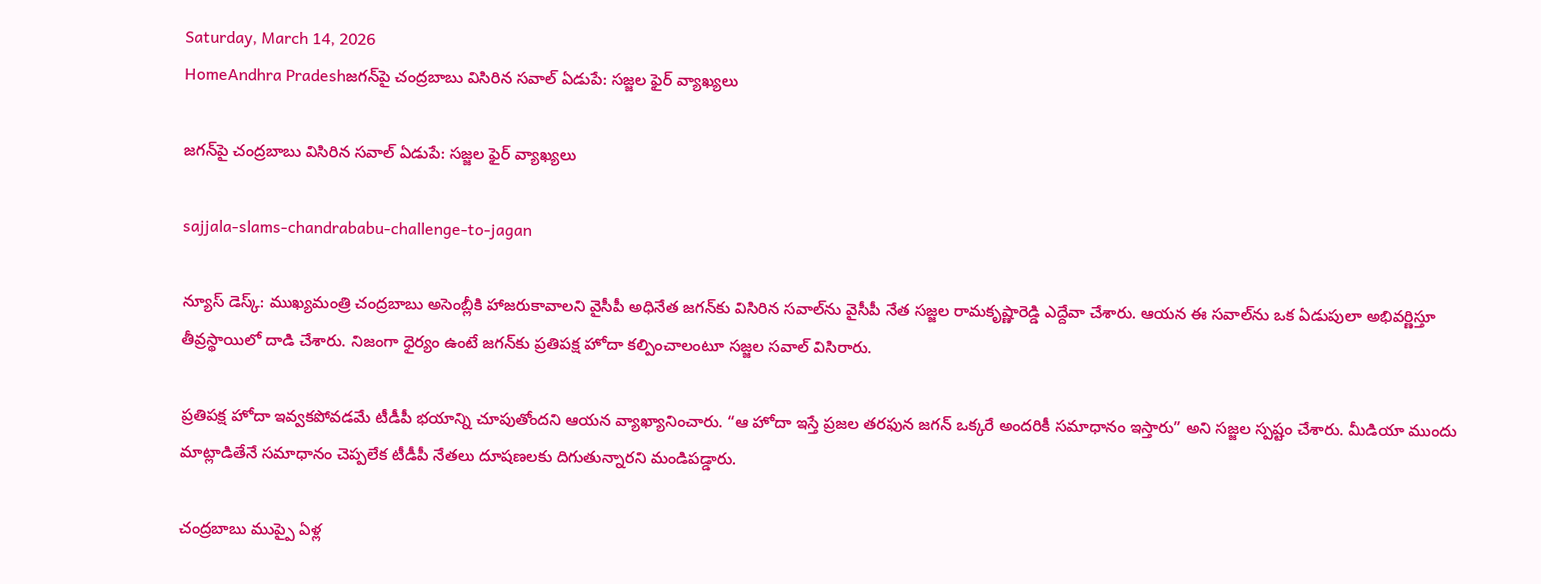Saturday, March 14, 2026
HomeAndhra Pradeshజగన్‌పై చంద్రబాబు విసిరిన సవాల్ ఏడుపే: సజ్జల ఫైర్ వ్యాఖ్యలు

జగన్‌పై చంద్రబాబు విసిరిన సవాల్ ఏడుపే: సజ్జల ఫైర్ వ్యాఖ్యలు

sajjala-slams-chandrababu-challenge-to-jagan

న్యూస్ డెస్క్: ముఖ్యమంత్రి చంద్రబాబు అసెంబ్లీకి హాజరుకావాలని వైసీపీ అధినేత జగన్‌కు విసిరిన సవాల్‌ను వైసీపీ నేత సజ్జల రామకృష్ణారెడ్డి ఎద్దేవా చేశారు. ఆయన ఈ సవాల్‌ను ఒక ఏడుపులా అభివర్ణిస్తూ తీవ్రస్థాయిలో దాడి చేశారు. నిజంగా ధైర్యం ఉంటే జగన్‌కు ప్రతిపక్ష హోదా కల్పించాలంటూ సజ్జల సవాల్ విసిరారు.

ప్రతిపక్ష హోదా ఇవ్వకపోవడమే టీడీపీ భయాన్ని చూపుతోందని ఆయన వ్యాఖ్యానించారు. “ఆ హోదా ఇస్తే ప్రజల తరఫున జగన్ ఒక్కరే అందరికీ సమాధానం ఇస్తారు” అని సజ్జల స్పష్టం చేశారు. మీడియా ముందు మాట్లాడితేనే సమాధానం చెప్పలేక టీడీపీ నేతలు దూషణలకు దిగుతున్నారని మండిపడ్డారు.

చంద్రబాబు ముప్పై ఏళ్ల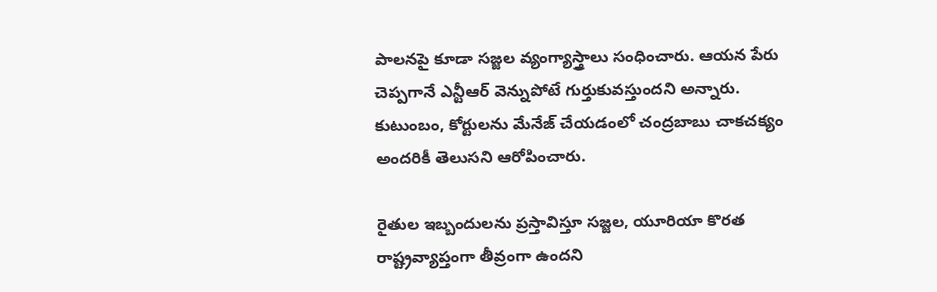పాలనపై కూడా సజ్జల వ్యంగ్యాస్త్రాలు సంధించారు. ఆయన పేరు చెప్పగానే ఎన్టీఆర్ వెన్నుపోటే గుర్తుకువస్తుందని అన్నారు. కుటుంబం, కోర్టులను మేనేజ్ చేయడంలో చంద్రబాబు చాకచక్యం అందరికీ తెలుసని ఆరోపించారు.

రైతుల ఇబ్బందులను ప్రస్తావిస్తూ సజ్జల, యూరియా కొరత రాష్ట్రవ్యాప్తంగా తీవ్రంగా ఉందని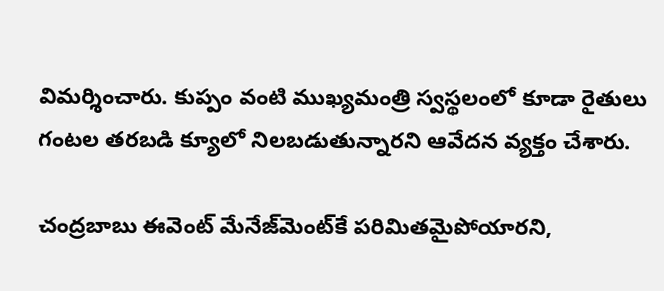విమర్శించారు. కుప్పం వంటి ముఖ్యమంత్రి స్వస్థలంలో కూడా రైతులు గంటల తరబడి క్యూలో నిలబడుతున్నారని ఆవేదన వ్యక్తం చేశారు.

చంద్రబాబు ఈవెంట్ మేనేజ్‌మెంట్‌కే పరిమితమైపోయారని,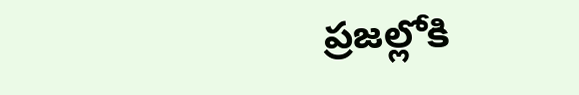ప్రజల్లోకి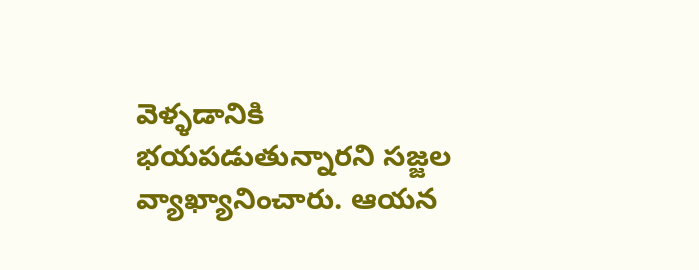వెళ్ళడానికి భయపడుతున్నారని సజ్జల వ్యాఖ్యానించారు. ఆయన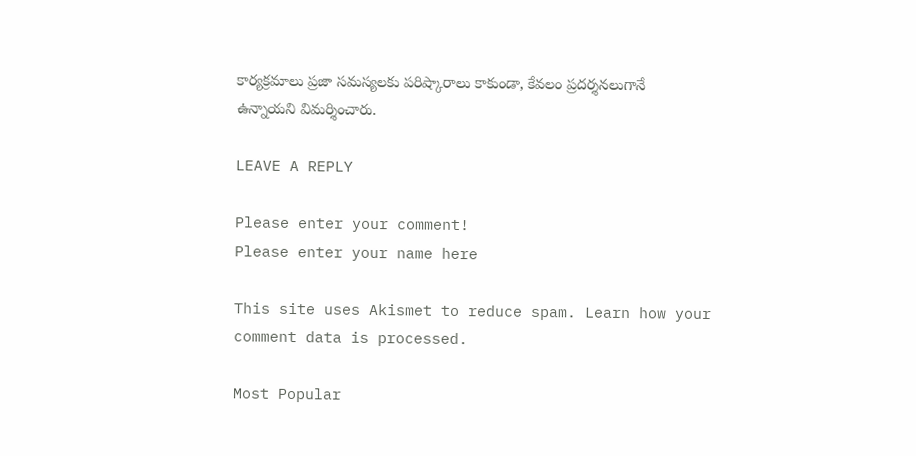కార్యక్రమాలు ప్రజా సమస్యలకు పరిష్కారాలు కాకుండా, కేవలం ప్రదర్శనలుగానే ఉన్నాయని విమర్శించారు.

LEAVE A REPLY

Please enter your comment!
Please enter your name here

This site uses Akismet to reduce spam. Learn how your comment data is processed.

Most Popular